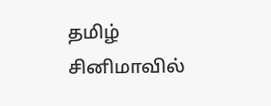தமிழ் சினிமாவில்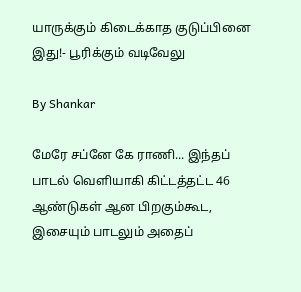யாருக்கும் கிடைக்காத குடுப்பினை இது!- பூரிக்கும் வடிவேலு

By Shankar

மேரே சப்னே கே ராணி... இந்தப் பாடல் வெளியாகி கிட்டத்தட்ட 46 ஆண்டுகள் ஆன பிறகும்கூட, இசையும் பாடலும் அதைப்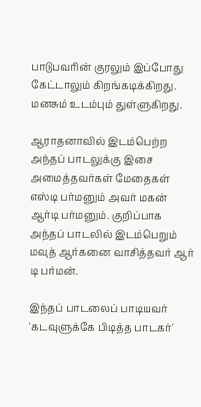பாடுபவரின் குரலும் இப்போது கேட்டாலும் கிறங்கடிக்கிறது. மனசும் உடம்பும் துள்ளுகிறது.

ஆராதனாவில் இடம்பெற்ற அந்தப் பாடலுக்கு இசை அமைத்தவர்கள் மேதைகள் எஸ்டி பர்மனும் அவர் மகன் ஆர்டி பர்மனும். குறிப்பாக அந்தப் பாடலில் இடம்பெறும் மவுத் ஆர்கனை வாசித்தவர் ஆர் டி பர்மன்.

இந்தப் பாடலைப் பாடியவர் 'கடவுளுக்கே பிடித்த பாடகர்'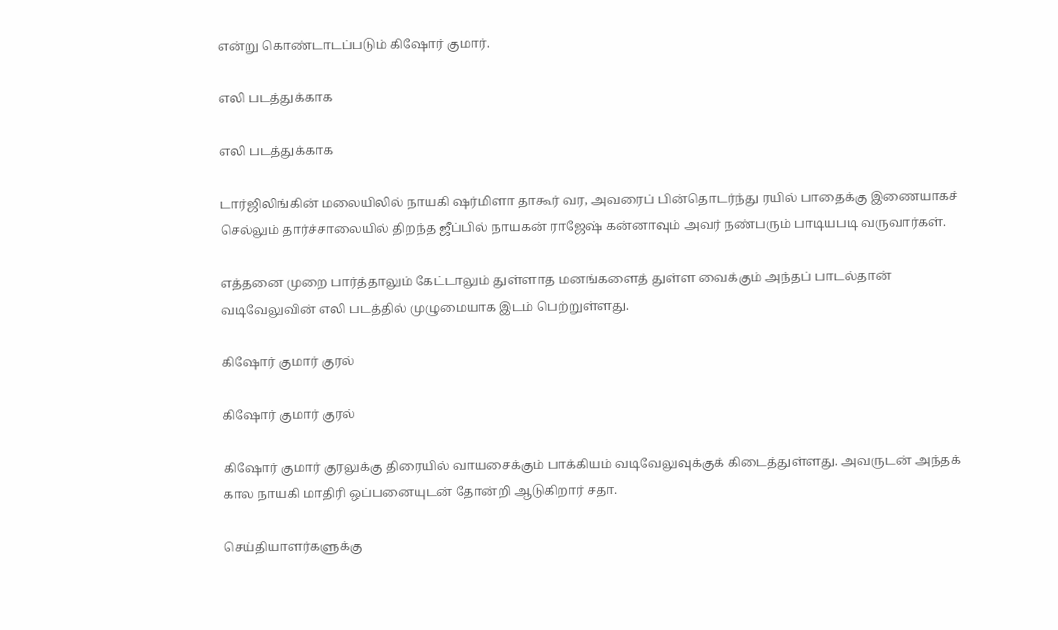என்று கொண்டாடப்படும் கிஷோர் குமார்.

எலி படத்துக்காக

எலி படத்துக்காக

டார்ஜிலிங்கின் மலையிலில் நாயகி ஷர்மிளா தாகூர் வர, அவரைப் பின்தொடர்ந்து ரயில் பாதைக்கு இணையாகச் செல்லும் தார்ச்சாலையில் திறந்த ஜீப்பில் நாயகன் ராஜேஷ் கன்னாவும் அவர் நண்பரும் பாடியபடி வருவார்கள்.

எத்தனை முறை பார்த்தாலும் கேட்டாலும் துள்ளாத மனங்களைத் துள்ள வைக்கும் அந்தப் பாடல்தான் வடிவேலுவின் எலி படத்தில் முழுமையாக இடம் பெற்றுள்ளது.

கிஷோர் குமார் குரல்

கிஷோர் குமார் குரல்

கிஷோர் குமார் குரலுக்கு திரையில் வாயசைக்கும் பாக்கியம் வடிவேலுவுக்குக் கிடைத்துள்ளது. அவருடன் அந்தக் கால நாயகி மாதிரி ஒப்பனையுடன் தோன்றி ஆடுகிறார் சதா.

செய்தியாளர்களுக்கு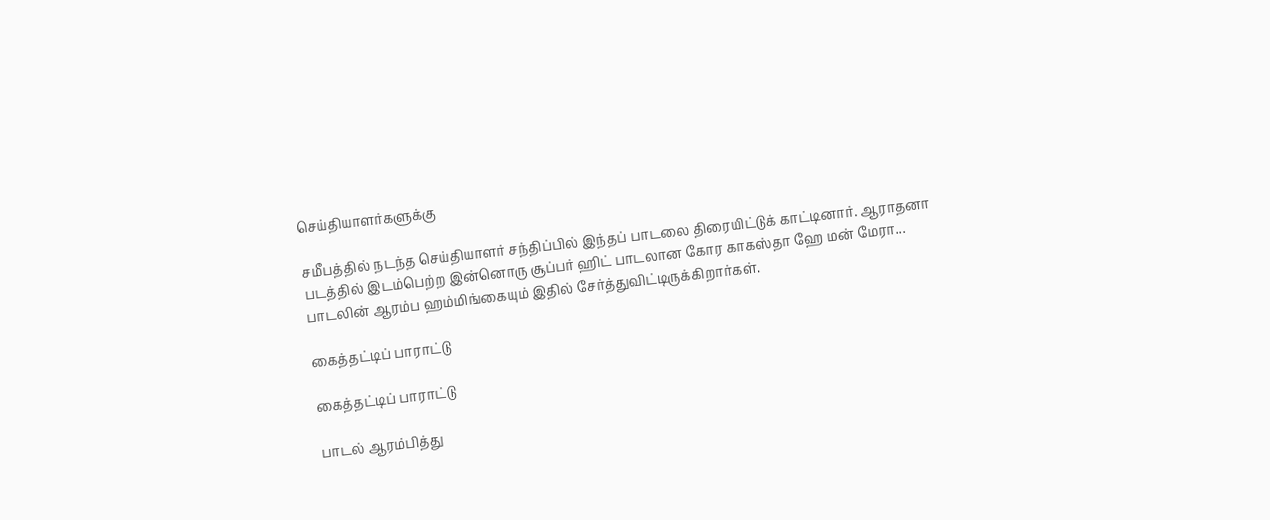செய்தியாளர்களுக்கு

சமீபத்தில் நடந்த செய்தியாளர் சந்திப்பில் இந்தப் பாடலை திரையிட்டுக் காட்டினார். ஆராதனா படத்தில் இடம்பெற்ற இன்னொரு சூப்பர் ஹிட் பாடலான கோர காகஸ்தா ஹே மன் மேரா... பாடலின் ஆரம்ப ஹம்மிங்கையும் இதில் சேர்த்துவிட்டிருக்கிறார்கள்.

கைத்தட்டிப் பாராட்டு

கைத்தட்டிப் பாராட்டு

பாடல் ஆரம்பித்து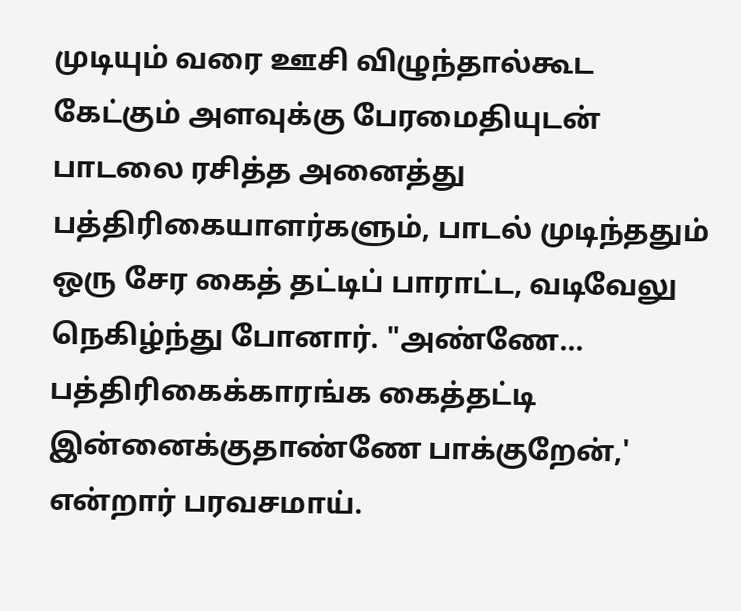முடியும் வரை ஊசி விழுந்தால்கூட கேட்கும் அளவுக்கு பேரமைதியுடன் பாடலை ரசித்த அனைத்து பத்திரிகையாளர்களும், பாடல் முடிந்ததும் ஒரு சேர கைத் தட்டிப் பாராட்ட, வடிவேலு நெகிழ்ந்து போனார். "அண்ணே... பத்திரிகைக்காரங்க கைத்தட்டி இன்னைக்குதாண்ணே பாக்குறேன்,' என்றார் பரவசமாய்.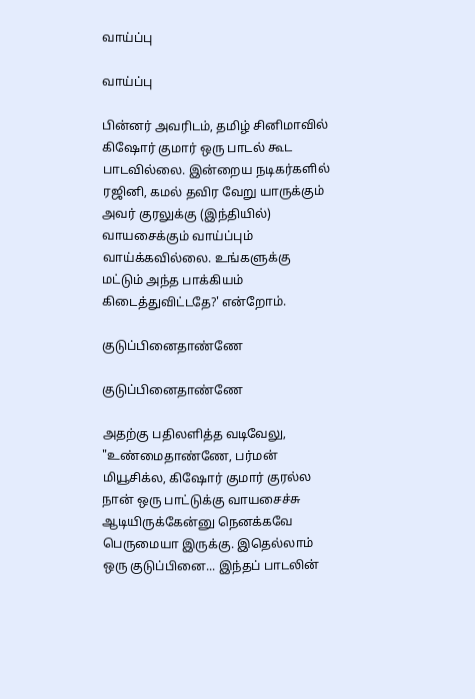வாய்ப்பு

வாய்ப்பு

பின்னர் அவரிடம், தமிழ் சினிமாவில் கிஷோர் குமார் ஒரு பாடல் கூட பாடவில்லை. இன்றைய நடிகர்களில் ரஜினி, கமல் தவிர வேறு யாருக்கும் அவர் குரலுக்கு (இந்தியில்) வாயசைக்கும் வாய்ப்பும் வாய்க்கவில்லை. உங்களுக்கு மட்டும் அந்த பாக்கியம் கிடைத்துவிட்டதே?' என்றோம்.

குடுப்பினைதாண்ணே

குடுப்பினைதாண்ணே

அதற்கு பதிலளித்த வடிவேலு, "உண்மைதாண்ணே, பர்மன் மியூசிக்ல, கிஷோர் குமார் குரல்ல நான் ஒரு பாட்டுக்கு வாயசைச்சு ஆடியிருக்கேன்னு நெனக்கவே பெருமையா இருக்கு. இதெல்லாம் ஒரு குடுப்பினை... இந்தப் பாடலின்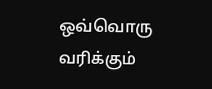ஒவ்வொரு வரிக்கும்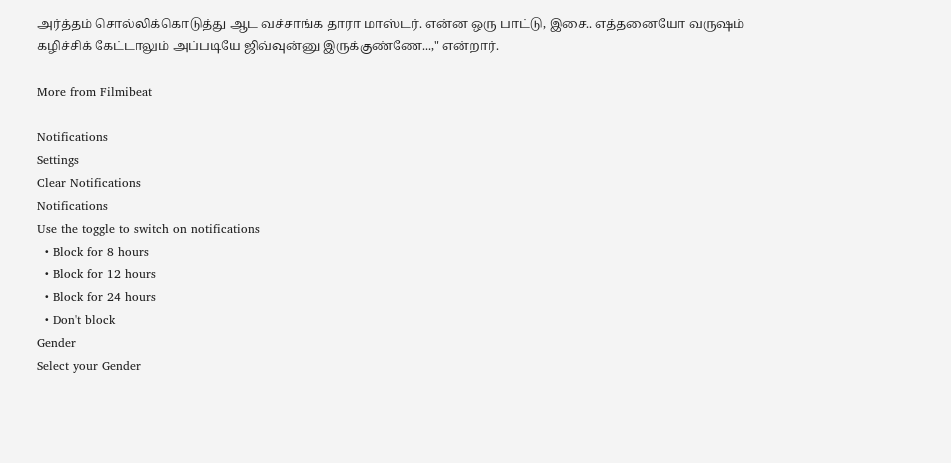அர்த்தம் சொல்லிக்கொடுத்து ஆட வச்சாங்க தாரா மாஸ்டர். என்ன ஒரு பாட்டு, இசை.. எத்தனையோ வருஷம் கழிச்சிக் கேட்டாலும் அப்படியே ஜிவ்வுன்னு இருக்குண்ணே...," என்றார்.

More from Filmibeat

Notifications
Settings
Clear Notifications
Notifications
Use the toggle to switch on notifications
  • Block for 8 hours
  • Block for 12 hours
  • Block for 24 hours
  • Don't block
Gender
Select your Gender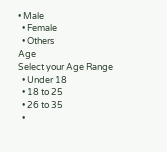• Male
  • Female
  • Others
Age
Select your Age Range
  • Under 18
  • 18 to 25
  • 26 to 35
  •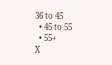36 to 45
  • 45 to 55
  • 55+
X